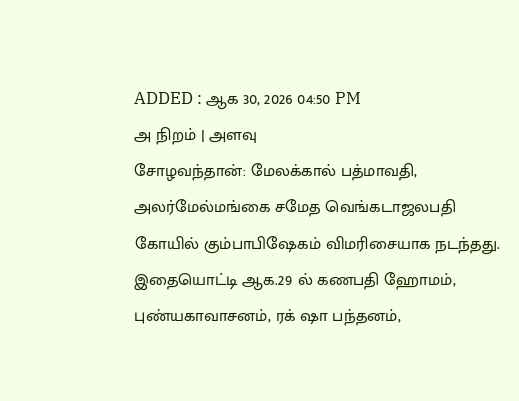ADDED : ஆக 30, 2026 04:50 PM
அ நிறம் | அளவு
சோழவந்தான்: மேலக்கால் பத்மாவதி, அலர்மேல்மங்கை சமேத வெங்கடாஜலபதி கோயில் கும்பாபிஷேகம் விமரிசையாக நடந்தது.
இதையொட்டி ஆக.29 ல் கணபதி ஹோமம், புண்யகாவாசனம், ரக் ஷா பந்தனம்,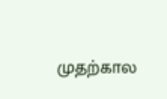முதற்கால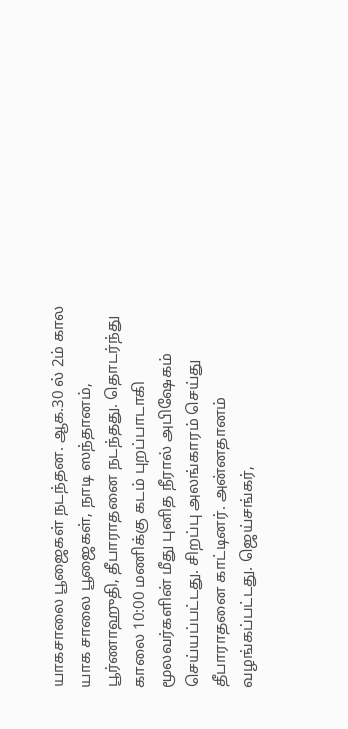யாகசாலை பூஜைகள் நடந்தன. ஆக.30 ல் 2ம் கால யாக சாலை பூஜைகள், நாடி ஸந்தானம், பூர்ணாஹுதி, தீபாராதனை நடந்தது. தொடர்ந்து காலை 10:00 மணிக்கு கடம் புறப்பாடாகி மூலவர்களின் மீது புனித நீரால் அபிஷேகம் செய்யப்பட்டது. சிறப்பு அலங்காரம் செய்து தீபாராதனை காட்டினர். அன்னதானம் வழங்கப்பட்டது. ஜெய்சங்கர்,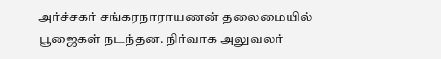அர்ச்சகர் சங்கரநாராயணன் தலைமையில் பூஜைகள் நடந்தன. நிர்வாக அலுவலர்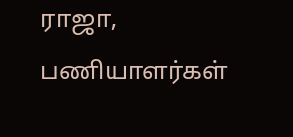ராஜா, பணியாளர்கள்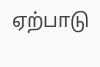ஏற்பாடு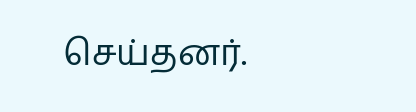செய்தனர்.